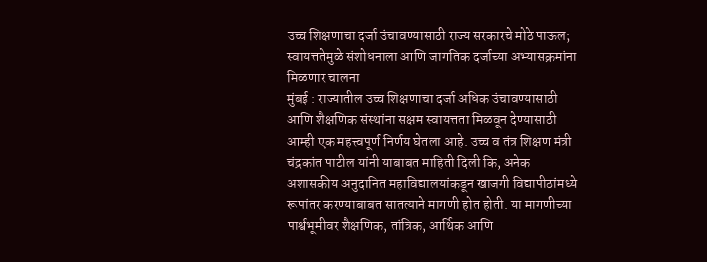उच्च शिक्षणाचा दर्जा उंचावण्यासाठी राज्य सरकारचे मोठे पाऊल; स्वायत्ततेमुळे संशोधनाला आणि जागतिक दर्जाच्या अभ्यासक्रमांना मिळणार चालना
मुंबई : राज्यातील उच्च शिक्षणाचा दर्जा अधिक उंचावण्यासाठी आणि शैक्षणिक संस्थांना सक्षम स्वायत्तता मिळवून देण्यासाठी आम्ही एक महत्त्वपूर्ण निर्णय घेतला आहे. उच्च व तंत्र शिक्षण मंत्री चंद्रकांत पाटील यांनी याबाबत माहिती दिली कि, अनेक अशासकीय अनुदानित महाविद्यालयांकडून खाजगी विद्यापीठांमध्ये रूपांतर करण्याबाबत सातत्याने मागणी होत होती. या मागणीच्या पार्श्वभूमीवर शैक्षणिक, तांत्रिक, आर्थिक आणि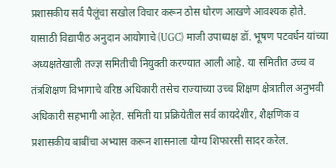प्रशासकीय सर्व पैलूंचा सखोल विचार करून ठोस धोरण आखणे आवश्यक होते.
यासाठी विद्यापीठ अनुदान आयोगाचे (UGC) माजी उपाध्यक्ष डॉ. भूषण पटवर्धन यांच्या अध्यक्षतेखाली तज्ज्ञ समितीची नियुक्ती करण्यात आली आहे. या समितीत उच्च व तंत्रशिक्षण विभागाचे वरिष्ठ अधिकारी तसेच राज्याच्या उच्च शिक्षण क्षेत्रातील अनुभवी अधिकारी सहभागी आहेत. समिती या प्रक्रियेतील सर्व कायदेशीर, शैक्षणिक व प्रशासकीय बाबींचा अभ्यास करून शासनाला योग्य शिफारसी सादर करेल.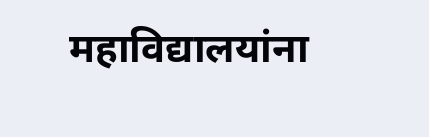महाविद्यालयांना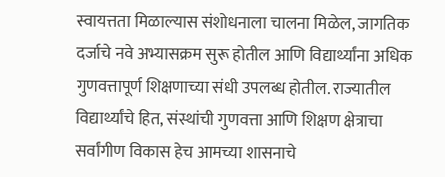स्वायत्तता मिळाल्यास संशोधनाला चालना मिळेल, जागतिक दर्जाचे नवे अभ्यासक्रम सुरू होतील आणि विद्यार्थ्यांना अधिक गुणवत्तापूर्ण शिक्षणाच्या संधी उपलब्ध होतील. राज्यातील विद्यार्थ्यांचे हित, संस्थांची गुणवत्ता आणि शिक्षण क्षेत्राचा सर्वांगीण विकास हेच आमच्या शासनाचे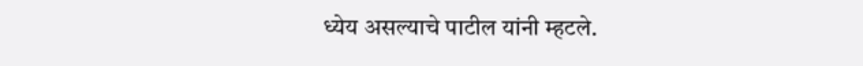ध्येय असल्याचे पाटील यांनी म्हटले.